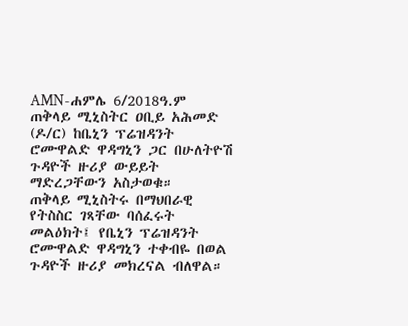AMN-ሐምሌ 6/2018ዓ.ም
ጠቅላይ ሚኒስትር ዐቢይ አሕመድ (ዶ/ር) ከቤኒን ፕሬዝዳንት ሮሙዋልድ ዋዳግኒን ጋር በሁለትዮሽ ጉዳዮች ዙሪያ ውይይት ማድረጋቸውን አስታወቁ።
ጠቅላይ ሚኒስትሩ በማህበራዊ የትስስር ገጻቸው ባሰፈሩት መልዕክት፤ የቤኒን ፕሬዝዳንት ሮሙዋልድ ዋዳግኒን ተቀብዬ በወል ጉዳዮች ዙሪያ መክረናል ብለዋል።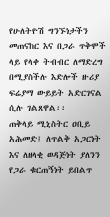የሁለትዮሽ ግንኙነታችን መጠናከር እና በጋራ ጥቅሞች ላይ የላቀ ትብብር ለማድረግ በሚያስችሉ እድሎች ዙሪያ ፍሬያማ ውይይት አድርገናል ሲሉ ገልጸዋል፡፡
ጠቅላይ ሚኒስትር ዐቢይ አሕመድ፤ ለጥልቅ አጋርነት እና ለዘላቂ ወዳጅነት ያለንን የጋራ ቁርጠኝነት ይበልጥ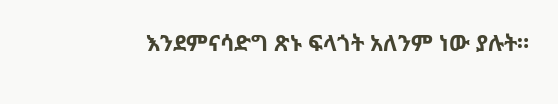እንደምናሳድግ ጽኑ ፍላጎት አለንም ነው ያሉት።